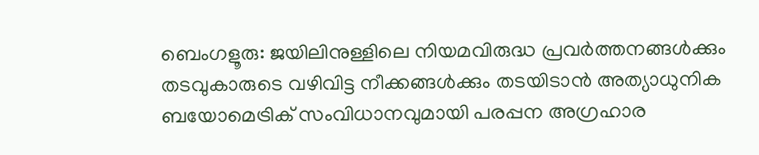ബെംഗളൂരു: ജയിലിനുള്ളിലെ നിയമവിരുദ്ധ പ്രവർത്തനങ്ങൾക്കും തടവുകാരുടെ വഴിവിട്ട നീക്കങ്ങൾക്കും തടയിടാൻ അത്യാധുനിക ബയോമെട്രിക് സംവിധാനവുമായി പരപ്പന അഗ്രഹാര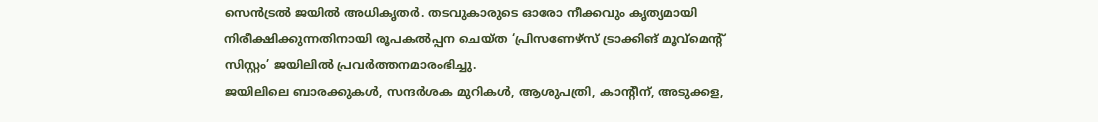സെൻട്രൽ ജയിൽ അധികൃതർ. തടവുകാരുടെ ഓരോ നീക്കവും കൃത്യമായി നിരീക്ഷിക്കുന്നതിനായി രൂപകൽപ്പന ചെയ്ത ‘പ്രിസണേഴ്സ് ട്രാക്കിങ് മൂവ്മെന്റ് സിസ്റ്റം’ ജയിലിൽ പ്രവർത്തനമാരംഭിച്ചു.
ജയിലിലെ ബാരക്കുകൾ, സന്ദർശക മുറികൾ, ആശുപത്രി, കാന്റീന്, അടുക്കള,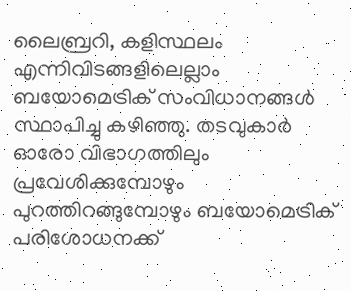ലൈബ്രറി, കളിസ്ഥലം എന്നിവിടങ്ങളിലെല്ലാം ബയോമെട്രിക് സംവിധാനങ്ങൾ സ്ഥാപിച്ചു കഴിഞ്ഞു. തടവുകാർ ഓരോ വിഭാഗത്തിലും പ്രവേശിക്കുമ്പോഴും പുറത്തിറങ്ങുമ്പോഴും ബയോമെട്രിക് പരിശോധനക്ക്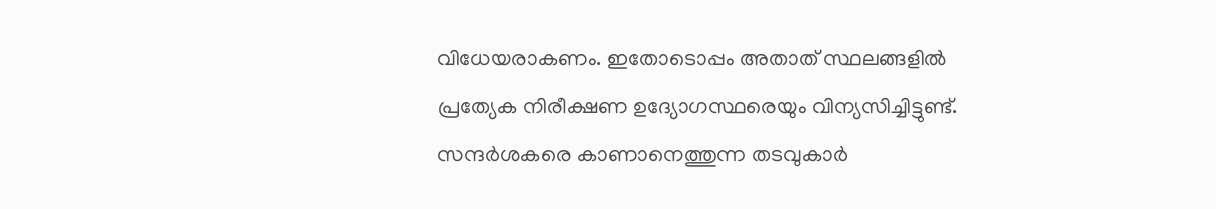വിധേയരാകണം. ഇതോടൊപ്പം അതാത് സ്ഥലങ്ങളിൽ പ്രത്യേക നിരീക്ഷണ ഉദ്യോഗസ്ഥരെയും വിന്യസിച്ചിട്ടുണ്ട്.
സന്ദർശകരെ കാണാനെത്തുന്ന തടവുകാർ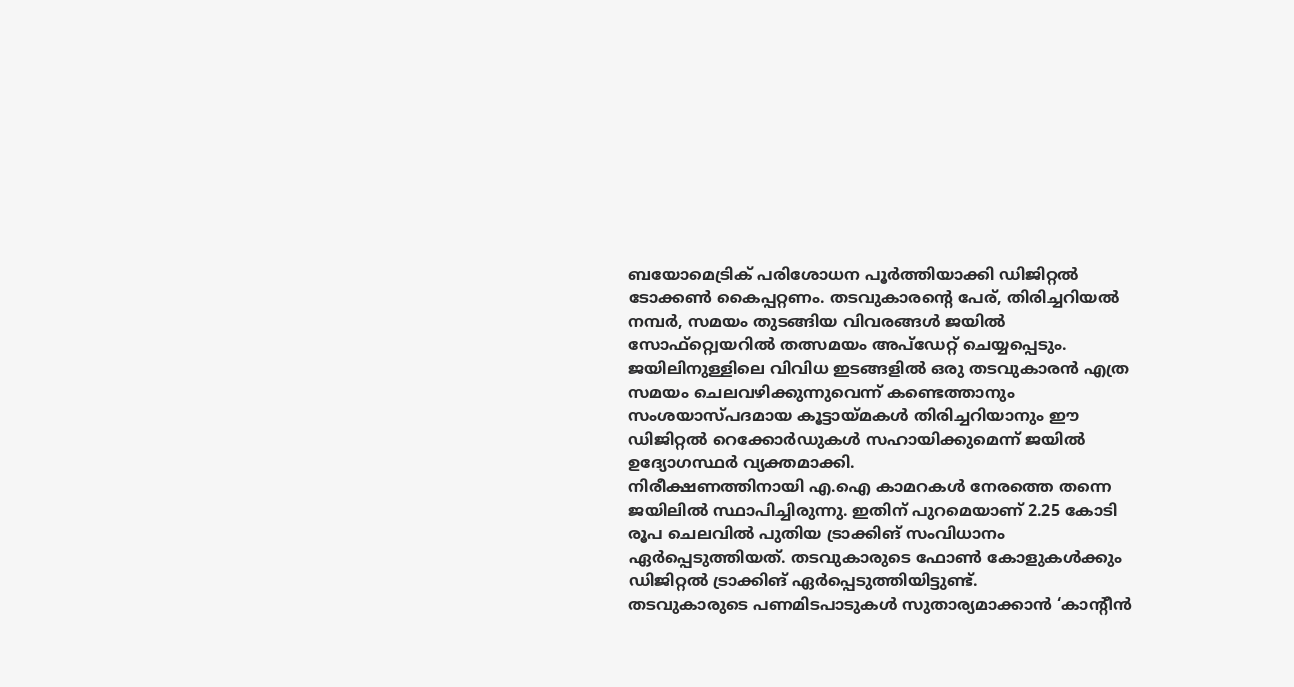ബയോമെട്രിക് പരിശോധന പൂർത്തിയാക്കി ഡിജിറ്റൽ ടോക്കൺ കൈപ്പറ്റണം. തടവുകാരന്റെ പേര്, തിരിച്ചറിയൽ നമ്പർ, സമയം തുടങ്ങിയ വിവരങ്ങൾ ജയിൽ സോഫ്റ്റ്വെയറിൽ തത്സമയം അപ്ഡേറ്റ് ചെയ്യപ്പെടും. ജയിലിനുള്ളിലെ വിവിധ ഇടങ്ങളിൽ ഒരു തടവുകാരൻ എത്ര സമയം ചെലവഴിക്കുന്നുവെന്ന് കണ്ടെത്താനും സംശയാസ്പദമായ കൂട്ടായ്മകൾ തിരിച്ചറിയാനും ഈ ഡിജിറ്റൽ റെക്കോർഡുകൾ സഹായിക്കുമെന്ന് ജയിൽ ഉദ്യോഗസ്ഥർ വ്യക്തമാക്കി.
നിരീക്ഷണത്തിനായി എ.ഐ കാമറകൾ നേരത്തെ തന്നെ ജയിലിൽ സ്ഥാപിച്ചിരുന്നു. ഇതിന് പുറമെയാണ് 2.25 കോടി രൂപ ചെലവിൽ പുതിയ ട്രാക്കിങ് സംവിധാനം ഏർപ്പെടുത്തിയത്. തടവുകാരുടെ ഫോൺ കോളുകൾക്കും ഡിജിറ്റൽ ട്രാക്കിങ് ഏർപ്പെടുത്തിയിട്ടുണ്ട്.
തടവുകാരുടെ പണമിടപാടുകൾ സുതാര്യമാക്കാൻ ‘കാന്റീൻ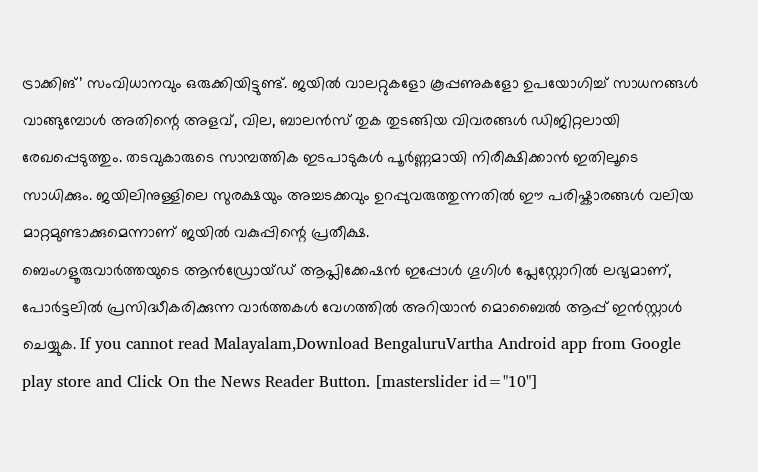ട്രാക്കിങ്’ സംവിധാനവും ഒരുക്കിയിട്ടുണ്ട്. ജയിൽ വാലറ്റുകളോ കൂപ്പണുകളോ ഉപയോഗിച്ച് സാധനങ്ങൾ വാങ്ങുമ്പോൾ അതിന്റെ അളവ്, വില, ബാലൻസ് തുക തുടങ്ങിയ വിവരങ്ങൾ ഡിജിറ്റലായി രേഖപ്പെടുത്തും. തടവുകാരുടെ സാമ്പത്തിക ഇടപാടുകൾ പൂർണ്ണമായി നിരീക്ഷിക്കാൻ ഇതിലൂടെ സാധിക്കും. ജയിലിനുള്ളിലെ സുരക്ഷയും അച്ചടക്കവും ഉറപ്പുവരുത്തുന്നതിൽ ഈ പരിഷ്കാരങ്ങൾ വലിയ മാറ്റമുണ്ടാക്കുമെന്നാണ് ജയിൽ വകുപ്പിന്റെ പ്രതീക്ഷ.
ബെംഗളൂരുവാർത്തയുടെ ആൻഡ്രോയ്ഡ് ആപ്ലിക്കേഷൻ ഇപ്പോൾ ഗൂഗിൾ പ്ലേസ്റ്റോറിൽ ലഭ്യമാണ്, പോർട്ടലിൽ പ്രസിദ്ധീകരിക്കുന്ന വാർത്തകൾ വേഗത്തിൽ അറിയാൻ മൊബൈൽ ആപ്പ് ഇൻസ്റ്റാൾ ചെയ്യുക. If you cannot read Malayalam,Download BengaluruVartha Android app from Google play store and Click On the News Reader Button. [masterslider id="10"]